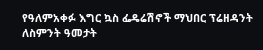የዓለምአቀፉ እግር ኳስ ፌዴሬሽኖች ማህበር ፕሬዘዳንት ለስምንት ዓመታት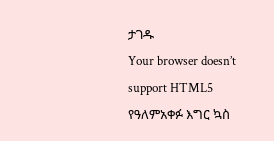ታገዱ
Your browser doesn’t support HTML5
የዓለምአቀፉ እግር ኳስ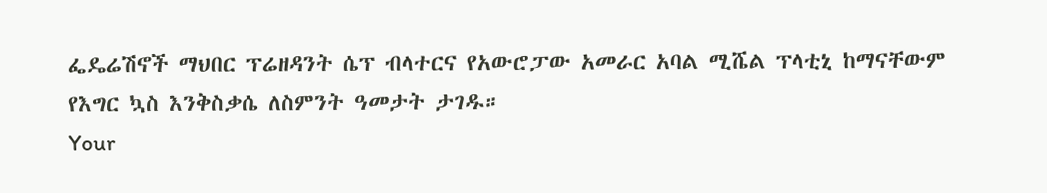ፌዴሬሽኖች ማህበር ፕሬዘዳንት ሴፕ ብላተርና የአውሮፓው አመራር አባል ሚሼል ፕላቲኒ ከማናቸውም የእግር ኳስ እንቅስቃሴ ለስምንት ዓመታት ታገዱ።
Your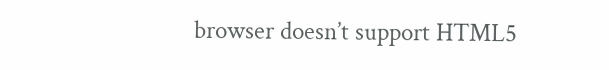browser doesn’t support HTML5